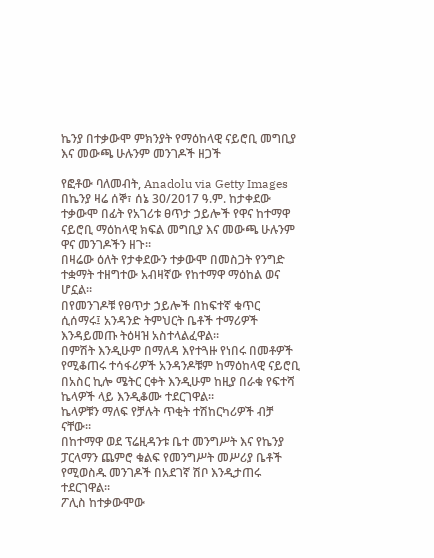ኬንያ በተቃውሞ ምክንያት የማዕከላዊ ናይሮቢ መግቢያ እና መውጫ ሁሉንም መንገዶች ዘጋች

የፎቶው ባለመብት, Anadolu via Getty Images
በኬንያ ዛሬ ሰኞ፣ ሰኔ 30/2017 ዓ.ም. ከታቀደው ተቃውሞ በፊት የአገሪቱ ፀጥታ ኃይሎች የዋና ከተማዋ ናይሮቢ ማዕከላዊ ክፍል መግቢያ እና መውጫ ሁሉንም ዋና መንገዶችን ዘጉ።
በዛሬው ዕለት የታቀደውን ተቃውሞ በመስጋት የንግድ ተቋማት ተዘግተው አብዛኛው የከተማዋ ማዕከል ወና ሆኗል።
በየመንገዶቹ የፀጥታ ኃይሎች በከፍተኛ ቁጥር ሲሰማሩ፤ አንዳንድ ትምህርት ቤቶች ተማሪዎች እንዳይመጡ ትዕዛዝ አስተላልፈዋል።
በምሽት እንዲሁም በማለዳ እየተጓዙ የነበሩ በመቶዎች የሚቆጠሩ ተሳፋሪዎች አንዳንዶቹም ከማዕከላዊ ናይሮቢ በአስር ኪሎ ሜትር ርቀት እንዲሁም ከዚያ በራቁ የፍተሻ ኬላዎች ላይ እንዲቆሙ ተደርገዋል።
ኬላዎቹን ማለፍ የቻሉት ጥቂት ተሽከርካሪዎች ብቻ ናቸው።
በከተማዋ ወደ ፕሬዚዳንቱ ቤተ መንግሥት እና የኬንያ ፓርላማን ጨምሮ ቁልፍ የመንግሥት መሥሪያ ቤቶች የሚወስዱ መንገዶች በአደገኛ ሽቦ እንዲታጠሩ ተደርገዋል።
ፖሊስ ከተቃውሞው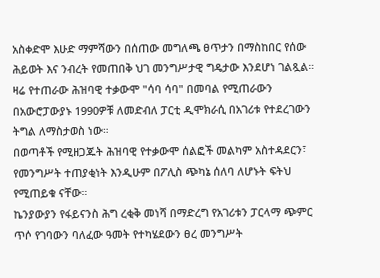አስቀድሞ እሁድ ማምሻውን በሰጠው መግለጫ ፀጥታን በማስከበር የሰው ሕይወት እና ንብረት የመጠበቅ ህገ መንግሥታዊ ግዴታው እንደሆነ ገልጿል።
ዛሬ የተጠራው ሕዝባዊ ተቃውሞ "ሳባ ሳባ" በመባል የሚጠራውን በአውሮፓውያኑ 1990ዎቹ ለመድብለ ፓርቲ ዲሞክራሲ በአገሪቱ የተደረገውን ትግል ለማስታወስ ነው።
በወጣቶች የሚዘጋጁት ሕዝባዊ የተቃውሞ ሰልፎች መልካም አስተዳደርን፣ የመንግሥት ተጠያቂነት እንዲሁም በፖሊስ ጭካኔ ሰለባ ለሆኑት ፍትህ የሚጠይቁ ናቸው።
ኬንያውያን የፋይናንስ ሕግ ረቂቅ መነሻ በማድረግ የአገሪቱን ፓርላማ ጭምር ጥሶ የገባውን ባለፈው ዓመት የተካሄደውን ፀረ መንግሥት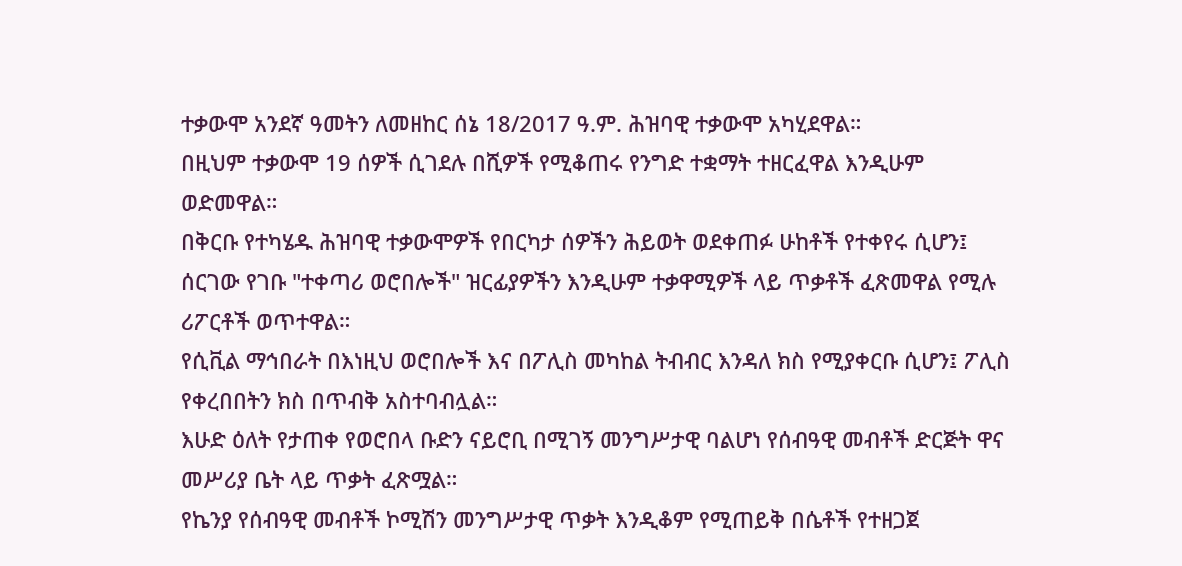ተቃውሞ አንደኛ ዓመትን ለመዘከር ሰኔ 18/2017 ዓ.ም. ሕዝባዊ ተቃውሞ አካሂደዋል።
በዚህም ተቃውሞ 19 ሰዎች ሲገደሉ በሺዎች የሚቆጠሩ የንግድ ተቋማት ተዘርፈዋል እንዲሁም ወድመዋል።
በቅርቡ የተካሄዱ ሕዝባዊ ተቃውሞዎች የበርካታ ሰዎችን ሕይወት ወደቀጠፉ ሁከቶች የተቀየሩ ሲሆን፤ ሰርገው የገቡ "ተቀጣሪ ወሮበሎች" ዝርፊያዎችን እንዲሁም ተቃዋሚዎች ላይ ጥቃቶች ፈጽመዋል የሚሉ ሪፖርቶች ወጥተዋል።
የሲቪል ማኅበራት በእነዚህ ወሮበሎች እና በፖሊስ መካከል ትብብር እንዳለ ክስ የሚያቀርቡ ሲሆን፤ ፖሊስ የቀረበበትን ክስ በጥብቅ አስተባብሏል።
እሁድ ዕለት የታጠቀ የወሮበላ ቡድን ናይሮቢ በሚገኝ መንግሥታዊ ባልሆነ የሰብዓዊ መብቶች ድርጅት ዋና መሥሪያ ቤት ላይ ጥቃት ፈጽሟል።
የኬንያ የሰብዓዊ መብቶች ኮሚሽን መንግሥታዊ ጥቃት እንዲቆም የሚጠይቅ በሴቶች የተዘጋጀ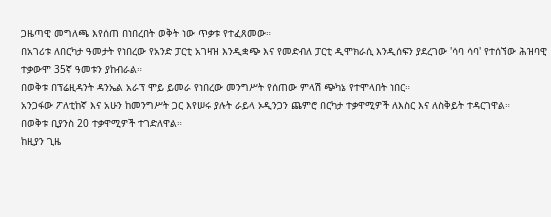ጋዜጣዊ መግለጫ እየሰጠ በነበረበት ወቅት ነው ጥቃቱ የተፈጸመው።
በአገሪቱ ለበርካታ ዓመታት የነበረው የአንድ ፓርቲ አገዛዝ እንዲቋጭ እና የመድብለ ፓርቲ ዲሞክራሲ እንዲሰፍን ያደረገው 'ሳባ ሳባ' የተሰኘው ሕዝባዊ ተቃውሞ 35ኛ ዓመቱን ያከብራል።
በወቅቱ በፕሬዚዳንት ዳንኤል አራፕ ሞይ ይመራ የነበረው መንግሥት የሰጠው ምላሽ ጭካኔ የተሞላበት ነበር።
አንጋፋው ፖለቲከኛ እና አሁን ከመንግሥት ጋር እየሠሩ ያሉት ራይላ ኦዲንጋን ጨምሮ በርካታ ተቃዋሚዎች ለእስር እና ለስቅይት ተዳርገዋል።
በወቅቱ ቢያንስ 20 ተቃዋሚዎች ተገድለዋል።
ከዚያን ጊዜ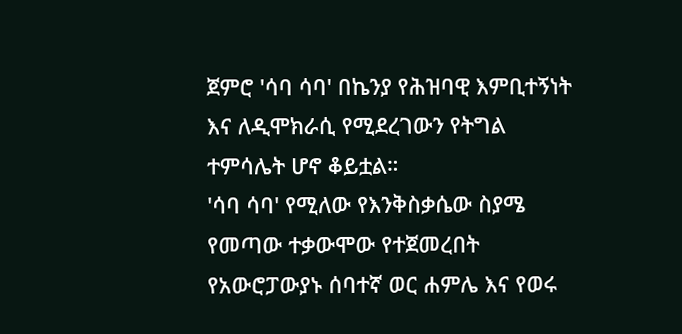ጀምሮ 'ሳባ ሳባ' በኬንያ የሕዝባዊ እምቢተኝነት እና ለዲሞክራሲ የሚደረገውን የትግል ተምሳሌት ሆኖ ቆይቷል።
'ሳባ ሳባ' የሚለው የእንቅስቃሴው ስያሜ የመጣው ተቃውሞው የተጀመረበት የአውሮፓውያኑ ሰባተኛ ወር ሐምሌ እና የወሩ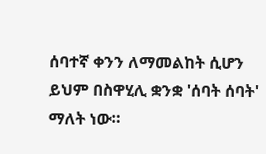ሰባተኛ ቀንን ለማመልከት ሲሆን ይህም በስዋሂሊ ቋንቋ 'ሰባት ሰባት' ማለት ነው።